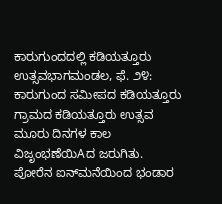ಕಾರುಗುಂದದಲ್ಲಿ ಕಡಿಯತ್ತೂರು ಉತ್ಸವಭಾಗಮಂಡಲ, ಫೆ. ೨೪: ಕಾರುಗುಂದ ಸಮೀಪದ ಕಡಿಯತ್ತೂರು ಗ್ರಾಮದ ಕಡಿಯತ್ತೂರು ಉತ್ಸವ ಮೂರು ದಿನಗಳ ಕಾಲ ವಿಜೃಂಭಣೆಯಿAದ ಜರುಗಿತು. ಪೋರೆನ ಐನ್‌ಮನೆಯಿಂದ ಭಂಡಾರ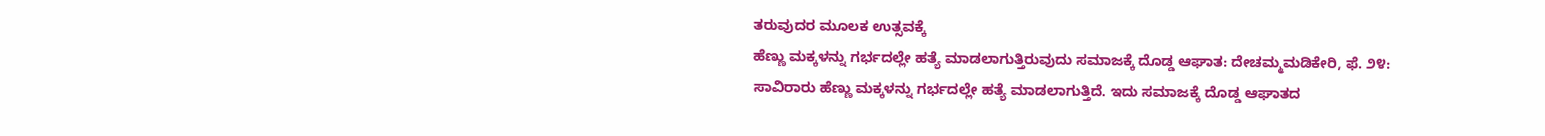ತರುವುದರ ಮೂಲಕ ಉತ್ಸವಕ್ಕೆ
ಹೆಣ್ಣು ಮಕ್ಕಳನ್ನು ಗರ್ಭದಲ್ಲೇ ಹತ್ಯೆ ಮಾಡಲಾಗುತ್ತಿರುವುದು ಸಮಾಜಕ್ಕೆ ದೊಡ್ಡ ಆಘಾತ: ದೇಚಮ್ಮಮಡಿಕೇರಿ, ಫೆ. ೨೪: ಸಾವಿರಾರು ಹೆಣ್ಣು ಮಕ್ಕಳನ್ನು ಗರ್ಭದಲ್ಲೇ ಹತ್ಯೆ ಮಾಡಲಾಗುತ್ತಿದೆ. ಇದು ಸಮಾಜಕ್ಕೆ ದೊಡ್ಡ ಆಘಾತದ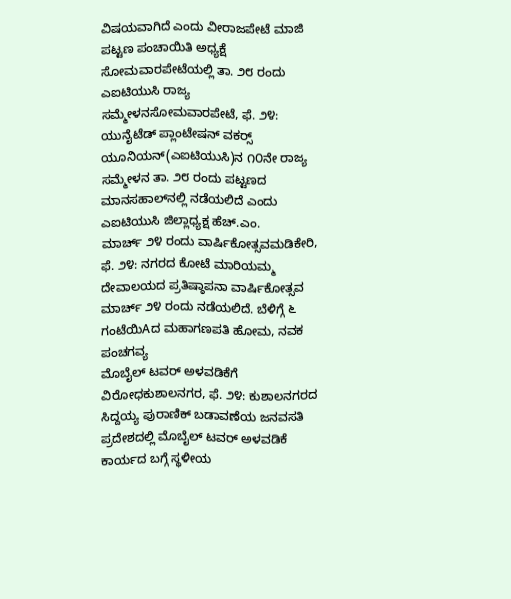ವಿಷಯವಾಗಿದೆ ಎಂದು ವೀರಾಜಪೇಟೆ ಮಾಜಿ ಪಟ್ಟಣ ಪಂಚಾಯಿತಿ ಅಧ್ಯಕ್ಷೆ
ಸೋಮವಾರಪೇಟೆಯಲ್ಲಿ ತಾ. ೨೮ ರಂದು ಎಐಟಿಯುಸಿ ರಾಜ್ಯ ಸಮ್ಮೇಳನಸೋಮವಾರಪೇಟೆ, ಫೆ. ೨೪: ಯುನೈಟೆಡ್ ಪ್ಲಾಂಟೇಷನ್ ವಕರ‍್ಸ್ ಯೂನಿಯನ್(ಎಐಟಿಯುಸಿ)ನ ೧೦ನೇ ರಾಜ್ಯ ಸಮ್ಮೇಳನ ತಾ. ೨೮ ರಂದು ಪಟ್ಟಣದ ಮಾನಸಹಾಲ್‌ನಲ್ಲಿ ನಡೆಯಲಿದೆ ಎಂದು ಎಐಟಿಯುಸಿ ಜಿಲ್ಲಾಧ್ಯಕ್ಷ ಹೆಚ್.ಎಂ.
ಮಾರ್ಚ್ ೨೪ ರಂದು ವಾರ್ಷಿಕೋತ್ಸವಮಡಿಕೇರಿ, ಫೆ. ೨೪: ನಗರದ ಕೋಟೆ ಮಾರಿಯಮ್ಮ ದೇವಾಲಯದ ಪ್ರತಿಷ್ಠಾಪನಾ ವಾರ್ಷಿಕೋತ್ಸವ ಮಾರ್ಚ್ ೨೪ ರಂದು ನಡೆಯಲಿದೆ. ಬೆಳಿಗ್ಗೆ ೬ ಗಂಟೆಯಿAದ ಮಹಾಗಣಪತಿ ಹೋಮ, ನವಕ ಪಂಚಗವ್ಯ
ಮೊಬೈಲ್ ಟವರ್ ಅಳವಡಿಕೆಗೆ ವಿರೋಧಕುಶಾಲನಗರ, ಫೆ. ೨೪: ಕುಶಾಲನಗರದ ಸಿದ್ದಯ್ಯ ಪುರಾಣಿಕ್ ಬಡಾವಣೆಯ ಜನವಸತಿ ಪ್ರದೇಶದಲ್ಲಿ ಮೊಬೈಲ್ ಟವರ್ ಅಳವಡಿಕೆ ಕಾರ್ಯದ ಬಗ್ಗೆ ಸ್ಥಳೀಯ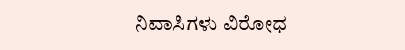ನಿವಾಸಿಗಳು ವಿರೋಧ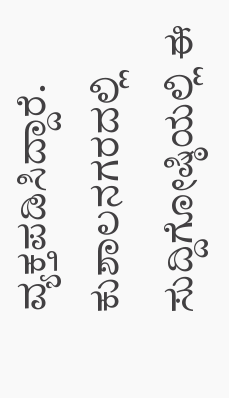ವ್ಯಕ್ತಪಡಿಸಿದ್ದಾರೆ. ಕುಶಾಲನಗರದಲ್ಲಿ ಸುದ್ದಿಗೋಷ್ಠಿಯಲ್ಲಿ ಈ